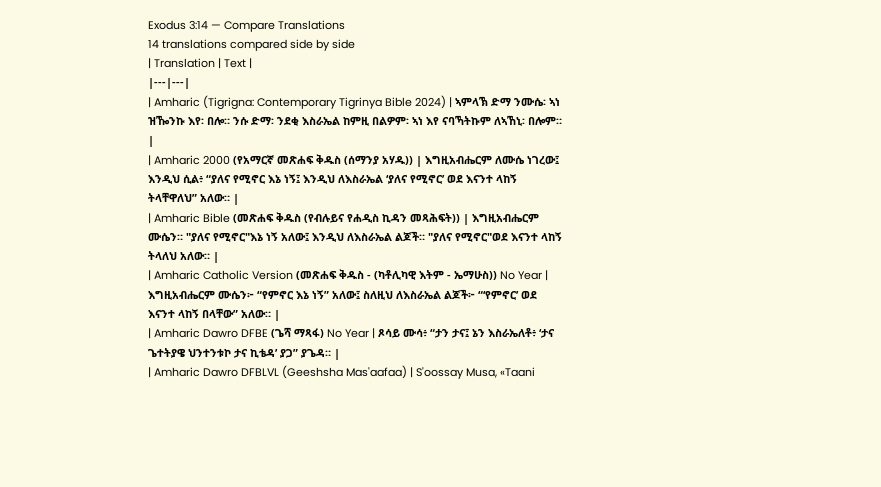Exodus 3:14 — Compare Translations
14 translations compared side by side
| Translation | Text |
|---|---|
| Amharic (Tigrigna: Contemporary Tigrinya Bible 2024) | ኣምላኽ ድማ ንሙሴ፡ ኣነ ዝዀንኩ እየ፡ በሎ። ንሱ ድማ፡ ንደቂ እስራኤል ከምዚ በልዎም፡ ኣነ እየ ናባኻትኩም ለኣኸኒ፡ በሎም። |
| Amharic 2000 (የአማርኛ መጽሐፍ ቅዱስ (ሰማንያ አሃዱ)) | እግዚአብሔርም ለሙሴ ነገረው፤ እንዲህ ሲል፥ “ያለና የሚኖር እኔ ነኝ፤ እንዲህ ለእስራኤል ‘ያለና የሚኖር’ ወደ እናንተ ላከኝ ትላቸዋለህ” አለው። |
| Amharic Bible (መጽሐፍ ቅዱስ (የብሉይና የሐዲስ ኪዳን መጻሕፍት)) | እግዚአብሔርም ሙሴን። "ያለና የሚኖር"እኔ ነኝ አለው፤ እንዲህ ለእስራኤል ልጆች። "ያለና የሚኖር"ወደ እናንተ ላከኝ ትላለህ አለው። |
| Amharic Catholic Version (መጽሐፍ ቅዱስ - (ካቶሊካዊ እትም - ኤማሁስ)) No Year | እግዚአብሔርም ሙሴን፦ “የምኖር እኔ ነኝ” አለው፤ ስለዚህ ለእስራኤል ልጆች፦ “‘የምኖር’ ወደ እናንተ ላከኝ በላቸው” አለው። |
| Amharic Dawro DFBE (ጌሻ ማጻፋ) No Year | ጾሳይ ሙሳ፥ “ታን ታና፤ ኔን እስራኤለቶ፥ ‘ታና ጌተትያዌ ህንተንቱኮ ታና ኪቴዳ’ ያጋ” ያጌዳ። |
| Amharic Dawro DFBLVL (Geeshsha Mas'aafaa) | S'oossay Musa, «Taani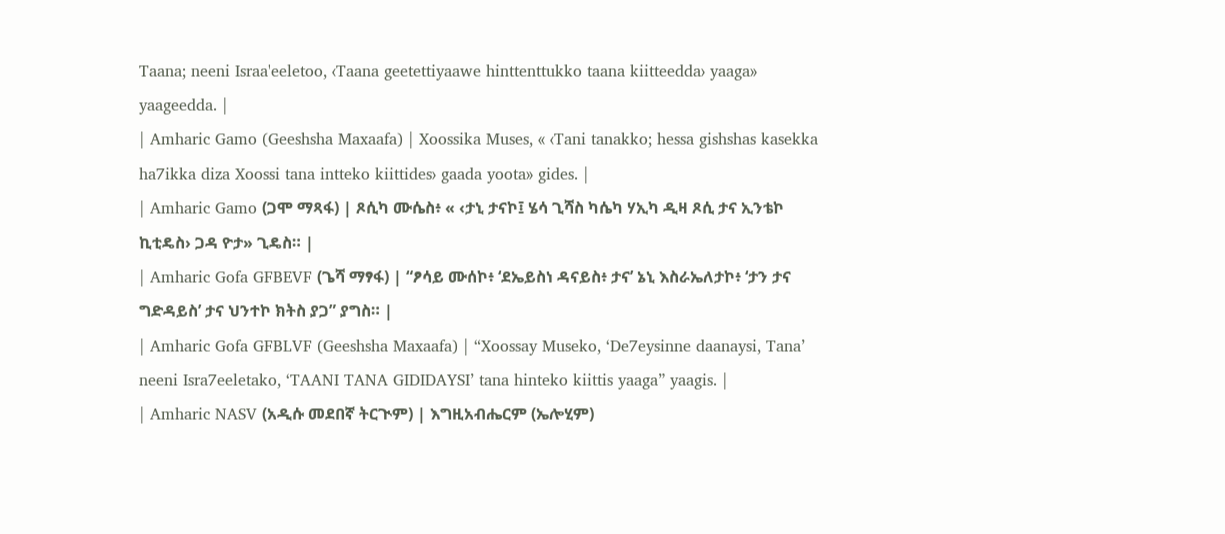Taana; neeni Israa'eeletoo, ‹Taana geetettiyaawe hinttenttukko taana kiitteedda› yaaga» yaageedda. |
| Amharic Gamo (Geeshsha Maxaafa) | Xoossika Muses, « ‹Tani tanakko; hessa gishshas kasekka ha7ikka diza Xoossi tana intteko kiittides› gaada yoota» gides. |
| Amharic Gamo (ጋሞ ማጻፋ) | ጾሲካ ሙሴስ፥ « ‹ታኒ ታናኮ፤ ሄሳ ጊሻስ ካሴካ ሃኢካ ዲዛ ጾሲ ታና ኢንቴኮ ኪቲዴስ› ጋዳ ዮታ» ጊዴስ። |
| Amharic Gofa GFBEVF (ጌሻ ማፃፋ) | “ፆሳይ ሙሰኮ፥ ‘ደኤይስነ ዳናይስ፥ ታና’ ኔኒ እስራኤለታኮ፥ ‘ታን ታና ግድዳይስ’ ታና ህንተኮ ክትስ ያጋ” ያግስ። |
| Amharic Gofa GFBLVF (Geeshsha Maxaafa) | “Xoossay Museko, ‘De7eysinne daanaysi, Tana’ neeni Isra7eeletako, ‘TAANI TANA GIDIDAYSI’ tana hinteko kiittis yaaga” yaagis. |
| Amharic NASV (አዲሱ መደበኛ ትርጒም) | እግዚአብሔርም (ኤሎሂም)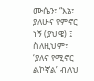ሙሴን፣ “እኔ፣ ያለሁና የምኖር ነኝ (ያህዌ) ፤ ስለዚህም፣ ‘ያለና የሚኖር ልኮኛል’ ብለህ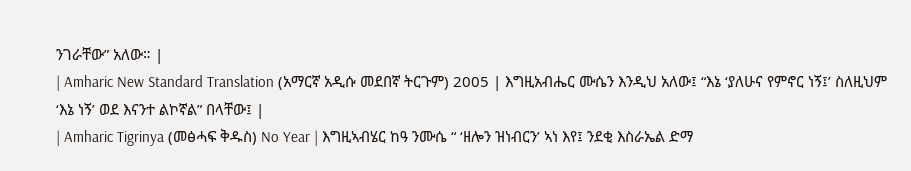ንገራቸው” አለው። |
| Amharic New Standard Translation (አማርኛ አዲሱ መደበኛ ትርጉም) 2005 | እግዚአብሔር ሙሴን እንዲህ አለው፤ “እኔ ‘ያለሁና የምኖር ነኝ፤’ ስለዚህም ‘እኔ ነኝ’ ወደ እናንተ ልኮኛል” በላቸው፤ |
| Amharic Tigrinya (መፅሓፍ ቅዱስ) No Year | እግዚኣብሄር ከዓ ንሙሴ “ ‘ዘሎን ዝነብርን’ ኣነ እየ፤ ንደቂ እስራኤል ድማ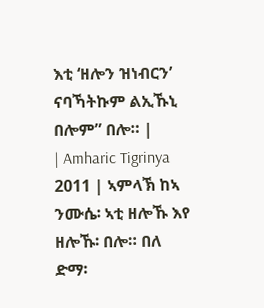እቲ ‘ዘሎን ዝነብርን’ ናባኻትኩም ልኢኹኒ በሎም” በሎ። |
| Amharic Tigrinya 2011 | ኣምላኽ ከኣ ንሙሴ፡ ኣቲ ዘሎኹ እየ ዘሎኹ፡ በሎ። በለ ድማ፡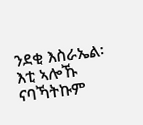ንደቂ እስራኤል፡ እቲ ኣሎኹ ናባኻትኩም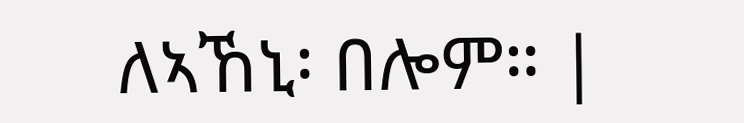ለኣኸኒ፡ በሎም። |